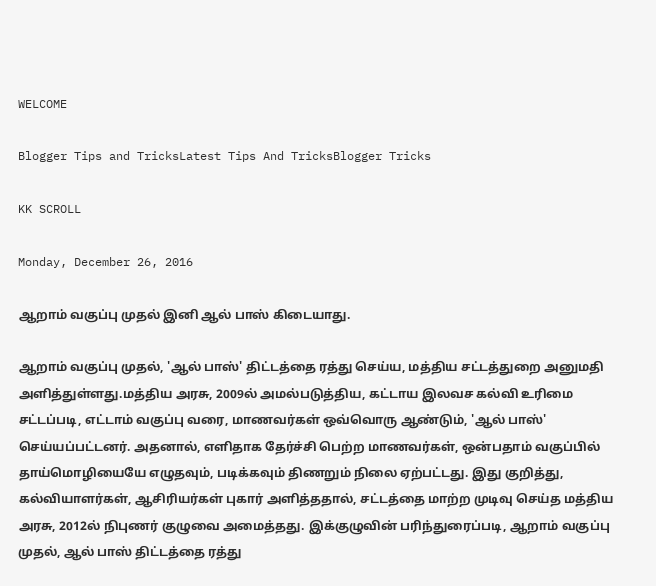WELCOME

Blogger Tips and TricksLatest Tips And TricksBlogger Tricks

KK SCROLL

Monday, December 26, 2016

ஆறாம் வகுப்பு முதல் இனி ஆல் பாஸ் கிடையாது.

ஆறாம் வகுப்பு முதல், 'ஆல் பாஸ்' திட்டத்தை ரத்து செய்ய, மத்திய சட்டத்துறை அனுமதி அளித்துள்ளது.மத்திய அரசு, 2009ல் அமல்படுத்திய, கட்டாய இலவச கல்வி உரிமை சட்டப்படி, எட்டாம் வகுப்பு வரை, மாணவர்கள் ஒவ்வொரு ஆண்டும், 'ஆல் பாஸ்' செய்யப்பட்டனர். அதனால், எளிதாக தேர்ச்சி பெற்ற மாணவர்கள், ஒன்பதாம் வகுப்பில் தாய்மொழியையே எழுதவும், படிக்கவும் திணறும் நிலை ஏற்பட்டது. இது குறித்து, கல்வியாளர்கள், ஆசிரியர்கள் புகார் அளித்ததால், சட்டத்தை மாற்ற முடிவு செய்த மத்திய அரசு, 2012ல் நிபுணர் குழுவை அமைத்தது. இக்குழுவின் பரிந்துரைப்படி, ஆறாம் வகுப்பு முதல், ஆல் பாஸ் திட்டத்தை ரத்து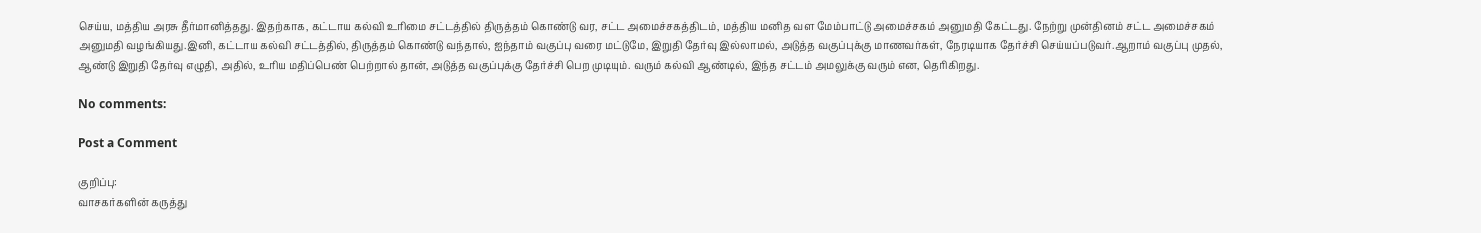செய்ய, மத்திய அரசு தீர்மானித்தது. இதற்காக, கட்டாய கல்வி உரிமை சட்டத்தில் திருத்தம் கொண்டு வர, சட்ட அமைச்சகத்திடம், மத்திய மனித வள மேம்பாட்டு அமைச்சகம் அனுமதி கேட்டது. நேற்று முன்தினம் சட்ட அமைச்சகம் அனுமதி வழங்கியது.இனி, கட்டாய கல்வி சட்டத்தில், திருத்தம் கொண்டு வந்தால், ஐந்தாம் வகுப்பு வரை மட்டுமே, இறுதி தேர்வு இல்லாமல், அடுத்த வகுப்புக்கு மாணவர்கள், நேரடியாக தேர்ச்சி செய்யப்படுவர்.ஆறாம் வகுப்பு முதல், ஆண்டு இறுதி தேர்வு எழுதி, அதில், உரிய மதிப்பெண் பெற்றால் தான், அடுத்த வகுப்புக்கு தேர்ச்சி பெற முடியும். வரும் கல்வி ஆண்டில், இந்த சட்டம் அமலுக்கு வரும் என, தெரிகிறது.

No comments:

Post a Comment

குறிப்பு:
வாசகர்களின் கருத்து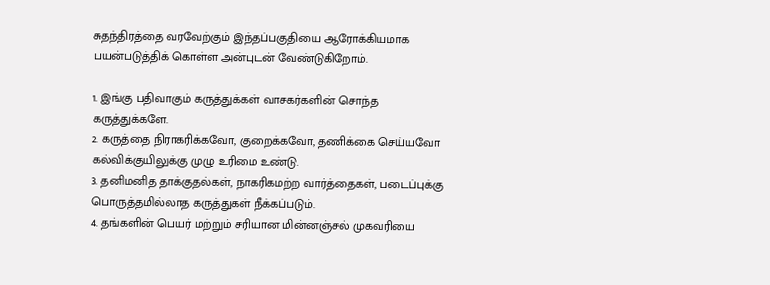சுதந்திரத்தை வரவேற்கும் இந்தப்பகுதியை ஆரோக்கியமாக பயன்படுத்திக் கொள்ள அன்புடன் வேண்டுகிறோம்.

1. இங்கு பதிவாகும் கருத்துக்கள் வாசகர்களின் சொந்த கருத்துக்களே.
2. கருத்தை நிராகரிக்கவோ, குறைக்கவோ, தணிக்கை செய்யவோ கல்விக்குயிலுக்கு முழு உரிமை உண்டு.
3. தனிமனித தாக்குதல்கள், நாகரிகமற்ற வார்த்தைகள், படைப்புக்கு பொருத்தமில்லாத கருத்துகள் நீக்கப்படும்.
4. தங்களின் பெயர் மற்றும் சரியான மின்னஞ்சல் முகவரியை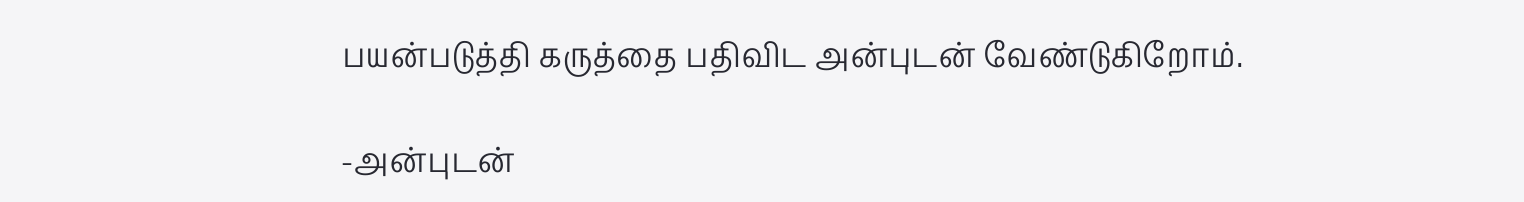பயன்படுத்தி கருத்தை பதிவிட அன்புடன் வேண்டுகிறோம்.

-அன்புடன்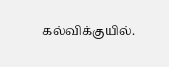கல்விக்குயில்.